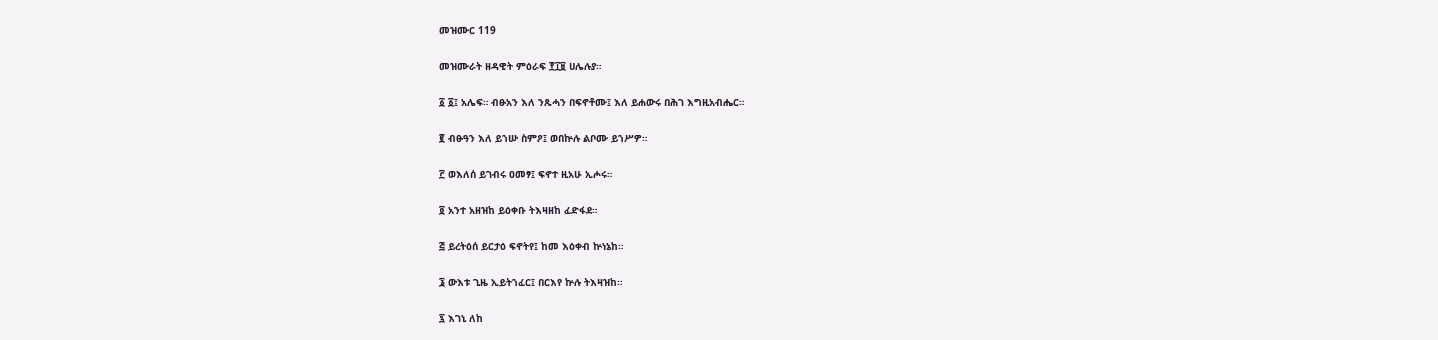መዝሙር 119

መዝሙራት ዘዳዊት ምዕራፍ ፻፲፱ ሀሌሉያ።

፩ ፩፤ አሌፍ። ብፁአን እለ ንጹሓን በፍኖቶሙ፤ እለ ይሐውሩ በሕገ እግዚአብሔር።

፪ ብፁዓን እለ ይኀሡ ስምዖ፤ ወበኵሉ ልቦሙ ይኀሥዎ።

፫ ወእለሰ ይገብሩ ዐመፃ፤ ፍኖተ ዚአሁ ኢሖሩ።

፬ አንተ አዘዝከ ይዕቀቡ ትእዛዘከ ፈድፋደ።

፭ ይረትዕሰ ይርታዕ ፍኖትየ፤ ከመ እዕቀብ ኵነኔከ።

፮ ውእቱ ጊዜ ኢይትኀፈር፤ በርእየ ኵሉ ትእዛዝከ።

፯ እገኒ ለከ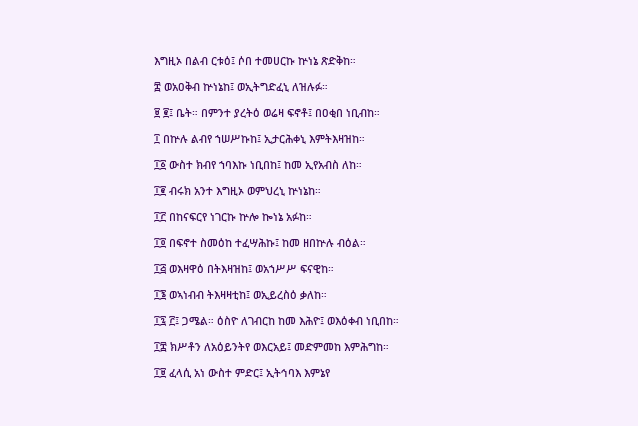እግዚኦ በልብ ርቱዕ፤ ሶበ ተመሀርኩ ኵነኔ ጽድቅከ።

፰ ወአዐቅብ ኵነኔከ፤ ወኢትግድፈኒ ለዝሉፉ።

፱ ፪፤ ቤት። በምንተ ያረትዕ ወሬዛ ፍኖቶ፤ በዐቂበ ነቢብከ።

፲ በኵሉ ልብየ ኀሠሥኩከ፤ ኢታርሕቀኒ እምትእዛዝከ።

፲፩ ውስተ ክብየ ኀባእኩ ነቢበከ፤ ከመ ኢየአብስ ለከ።

፲፪ ብሩክ አንተ እግዚኦ ወምህረኒ ኵነኔከ።

፲፫ በከናፍርየ ነገርኩ ኵሎ ኰነኔ አፉከ።

፲፬ በፍኖተ ስመዕከ ተፈሣሕኩ፤ ከመ ዘበኵሉ ብዕል።

፲፭ ወእዛዋዕ በትእዛዝከ፤ ወአኀሥሥ ፍናዊከ።

፲፮ ወኣነብብ ትእዛዛቲከ፤ ወኢይረስዕ ቃለከ።

፲፯ ፫፤ ጋሜል። ዕስዮ ለገብርከ ከመ እሕዮ፤ ወእዕቀብ ነቢበከ።

፲፰ ክሥቶን ለአዕይንትየ ወእርአይ፤ መድምመከ እምሕግከ።

፲፱ ፈላሲ አነ ውስተ ምድር፤ ኢትኅባእ እምኔየ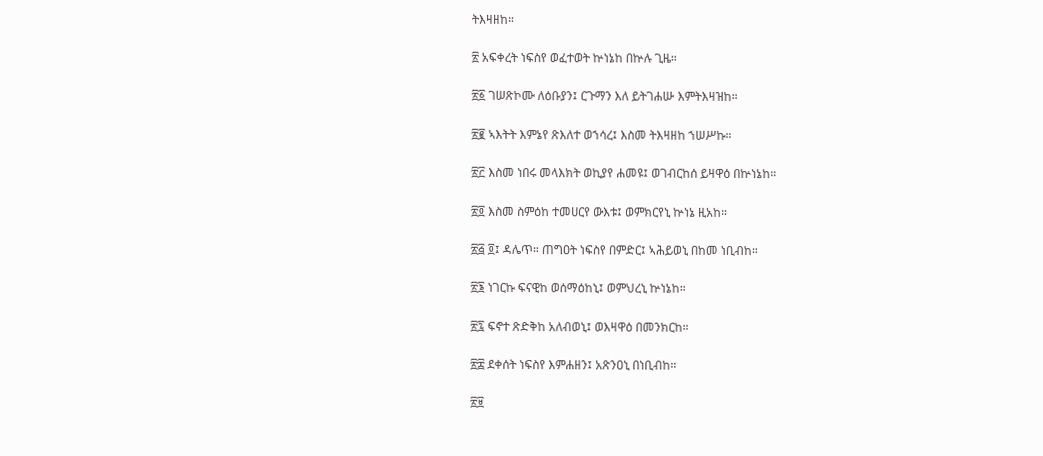ትእዛዘከ።

፳ አፍቀረት ነፍስየ ወፈተወት ኵነኔከ በኵሉ ጊዜ።

፳፩ ገሠጽኮሙ ለዕቡያን፤ ርጉማን እለ ይትገሐሡ እምትእዛዝከ።

፳፪ ኣእትት እምኔየ ጽእለተ ወኀሳረ፤ እስመ ትእዛዘከ ኀሠሥኩ።

፳፫ እስመ ነበሩ መላእክት ወኪያየ ሐመዩ፤ ወገብርከሰ ይዛዋዕ በኵነኔከ።

፳፬ እስመ ስምዕከ ተመሀርየ ውእቱ፤ ወምክርየኒ ኵነኔ ዚአከ።

፳፭ ፬፤ ዳሌጥ። ጠግዐት ነፍስየ በምድር፤ ኣሕይወኒ በከመ ነቢብከ።

፳፮ ነገርኩ ፍናዊከ ወሰማዕከኒ፤ ወምህረኒ ኵነኔከ።

፳፯ ፍኖተ ጽድቅከ አለብወኒ፤ ወእዛዋዕ በመንክርከ።

፳፰ ደቀሰት ነፍስየ እምሐዘን፤ አጽንዐኒ በነቢብከ።

፳፱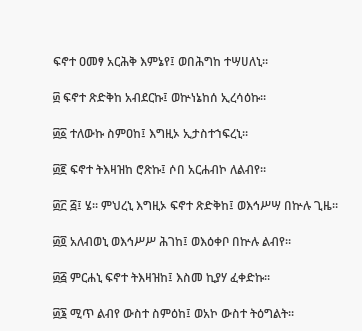ፍኖተ ዐመፃ አርሕቅ እምኔየ፤ ወበሕግከ ተሣሀለኒ።

፴ ፍኖተ ጽድቅከ አብደርኩ፤ ወኵነኔከሰ ኢረሳዕኩ።

፴፩ ተለውኩ ስምዐከ፤ እግዚኦ ኢታስተኀፍረኒ።

፴፪ ፍኖተ ትእዛዝከ ሮጽኩ፤ ሶበ አርሐብኮ ለልብየ።

፴፫ ፭፤ ሄ። ምህረኒ እግዚኦ ፍኖተ ጽድቅከ፤ ወእኅሥሣ በኵሉ ጊዜ።

፴፬ አለብወኒ ወእኅሥሥ ሕገከ፤ ወእዕቀቦ በኵሉ ልብየ።

፴፭ ምርሐኒ ፍኖተ ትእዛዝከ፤ እስመ ኪያሃ ፈቀድኩ።

፴፮ ሚጥ ልብየ ውስተ ስምዕከ፤ ወአኮ ውስተ ትዕግልት።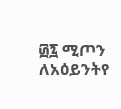፴፯ ሚጦን ለአዕይንትየ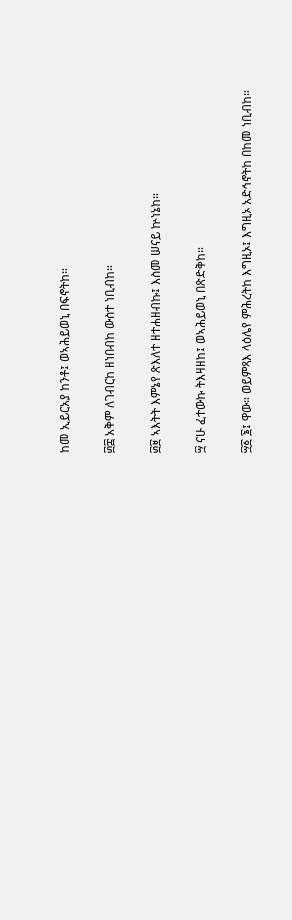ከመ ኢይርአያ ከንቶ፤ ወኣሕይወኒ በፍኖትከ።

፴፰ አቅም ለገብርከ ዘነበብከ ውስተ ነቢብከ።

፴፱ ኣእትት እምኔየ ጽእለተ ዘተሐዘብኩ፤ እስመ ሠናይ ኵነኔከ።

፵ ናሁ ፈተውኩ ትእዛዘከ፤ ወኣሕይወኒ በጽድቅከ።

፵፩ ፮፤ ዋው። ወይምጻእ ላዕሌየ ምሕረትከ እግዚኦ፤ እግዚኦ አድኅኖትከ በከመ ነቢብከ።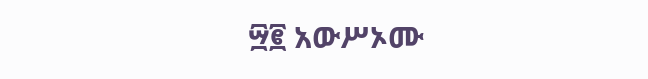፵፪ አውሥኦሙ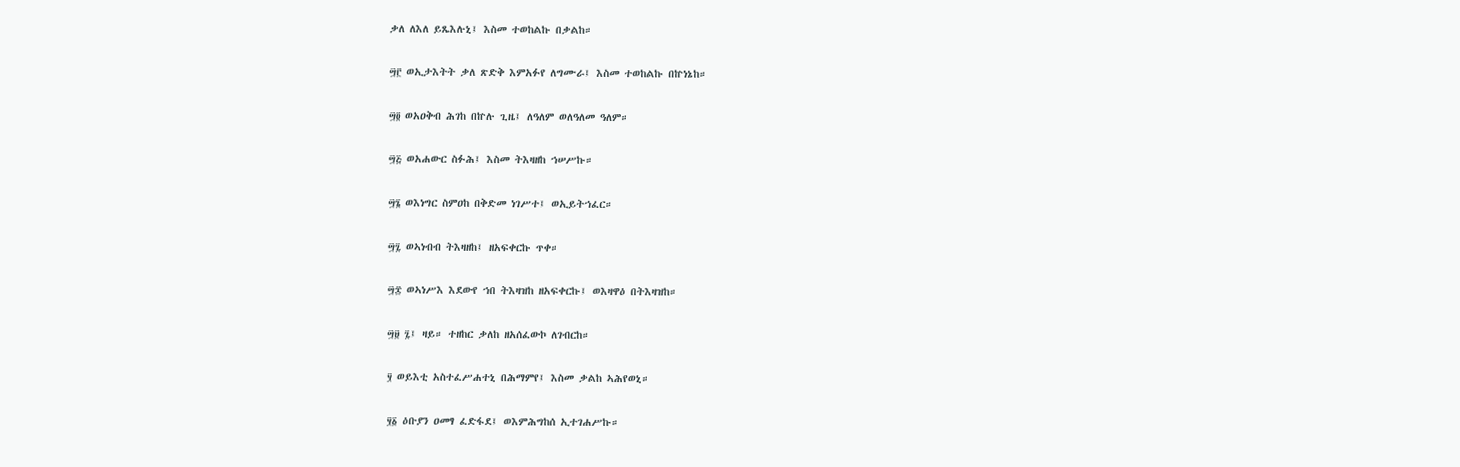ቃለ ለእለ ይጼእሉኒ፤ እስመ ተወከልኩ በቃልከ።

፵፫ ወኢታእትት ቃለ ጽድቅ እምአፉየ ለግሙራ፤ እስመ ተወከልኩ በኵነኔከ።

፵፬ ወአዐቅብ ሕገከ በኵሉ ጊዜ፤ ለዓለም ወለዓለመ ዓለም።

፵፭ ወአሐውር ስፉሕ፤ እስመ ትእዛዘከ ኀሠሥኩ።

፵፮ ወእነግር ስምዐከ በቅድመ ነገሥተ፤ ወኢይትኀፈር።

፵፯ ወኣነብብ ትእዛዘከ፤ ዘአፍቀርኩ ጥቀ።

፵፰ ወኣነሥእ እደውየ ኀበ ትእዛዝከ ዘአፍቀርኩ፤ ወእዛዋዕ በትእዛዝከ።

፵፱ ፯፤ ዛይ። ተዘከር ቃለከ ዘአሰፈውኮ ለገብርከ።

፶ ወይእቲ አስተፈሥሐተኒ በሕማምየ፤ እስመ ቃልከ ኣሕየወኒ።

፶፩ ዕቡያን ዐመፃ ፈድፋደ፤ ወእምሕግከሰ ኢተገሐሥኩ።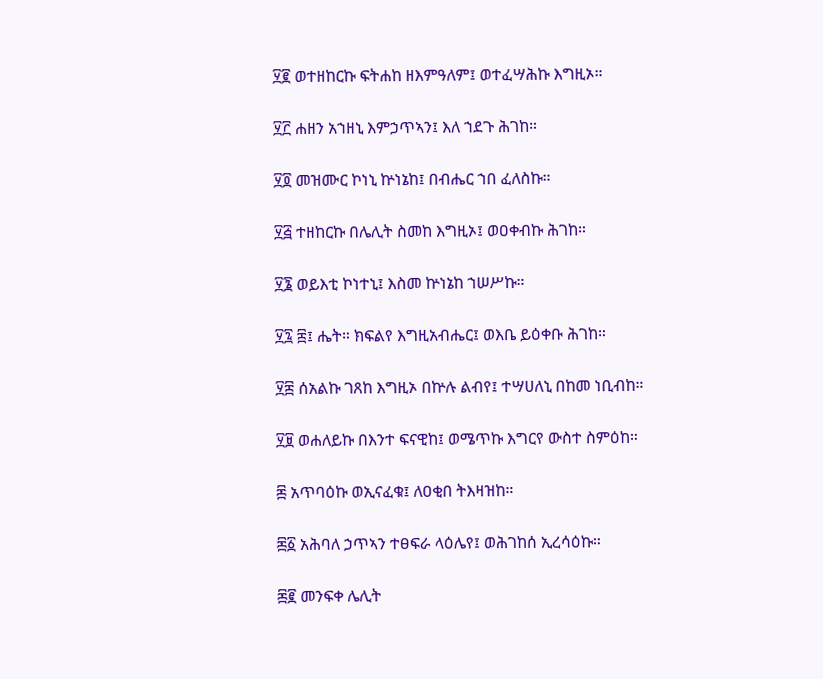፶፪ ወተዘከርኩ ፍትሐከ ዘእምዓለም፤ ወተፈሣሕኩ እግዚኦ።

፶፫ ሐዘን አኀዘኒ እምኃጥኣን፤ እለ ኀደጉ ሕገከ።

፶፬ መዝሙር ኮነኒ ኵነኔከ፤ በብሔር ኀበ ፈለስኩ።

፶፭ ተዘከርኩ በሌሊት ስመከ እግዚኦ፤ ወዐቀብኩ ሕገከ።

፶፮ ወይእቲ ኮነተኒ፤ እስመ ኵነኔከ ኀሠሥኩ።

፶፯ ፰፤ ሔት። ክፍልየ እግዚአብሔር፤ ወእቤ ይዕቀቡ ሕገከ።

፶፰ ሰአልኩ ገጸከ እግዚኦ በኵሉ ልብየ፤ ተሣሀለኒ በከመ ነቢብከ።

፶፱ ወሐለይኩ በእንተ ፍናዊከ፤ ወሜጥኩ እግርየ ውስተ ስምዕከ።

፷ አጥባዕኩ ወኢናፈቁ፤ ለዐቂበ ትእዛዝከ።

፷፩ አሕባለ ኃጥኣን ተፀፍራ ላዕሌየ፤ ወሕገከሰ ኢረሳዕኩ።

፷፪ መንፍቀ ሌሊት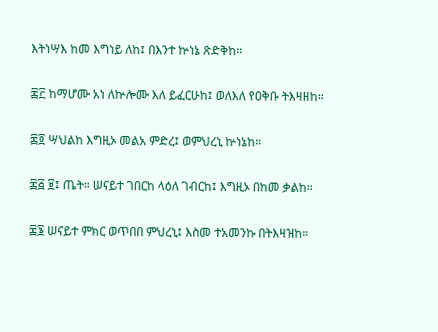እትነሣእ ከመ እግነይ ለከ፤ በእንተ ኵነኔ ጽድቅከ።

፷፫ ከማሆሙ አነ ለኵሎሙ እለ ይፈርሁከ፤ ወለእለ የዐቅቡ ትእዛዘከ።

፷፬ ሣህልከ እግዚኦ መልአ ምድረ፤ ወምህረኒ ኵነኔከ።

፷፭ ፱፤ ጤት። ሠናይተ ገበርከ ላዕለ ገብርከ፤ እግዚኦ በከመ ቃልከ።

፷፮ ሠናይተ ምክር ወጥበበ ምህረኒ፤ እስመ ተአመንኩ በትእዛዝከ።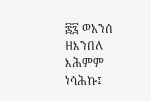፷፯ ወአንሰ ዘእንበለ እሕምም ነሳሕኩ፤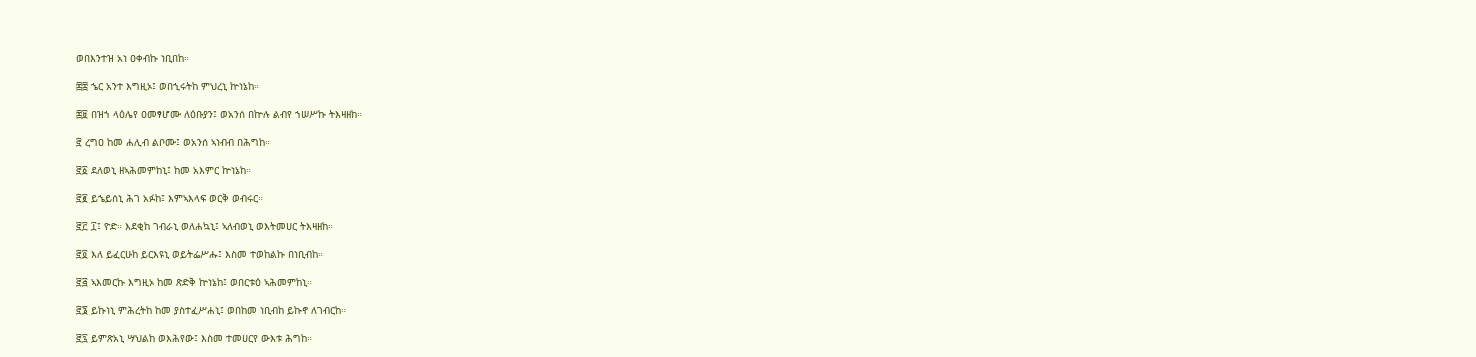ወበእንተዝ አነ ዐቀብኩ ነቢበከ።

፷፰ ኄር አንተ እግዚኦ፤ ወበኂሩትከ ምህረኒ ኵነኔከ።

፷፱ በዝኀ ላዕሌየ ዐመፃሆሙ ለዕቡያን፤ ወአንሰ በኵሉ ልብየ ኀሠሥኩ ትእዛዘከ።

፸ ረግዐ ከመ ሐሊብ ልቦሙ፤ ወአንሰ ኣነብብ በሕግከ።

፸፩ ደለወኒ ዘኣሕመምከኒ፤ ከመ አእምር ኵነኔከ።

፸፪ ይኄይሰኒ ሕገ አፉከ፤ እምኣእላፍ ወርቅ ወብሩር።

፸፫ ፲፤ ዮድ። እደቂከ ገብራኒ ወለሐኳኒ፤ ኣለብወኒ ወእትመሀር ትእዛዘከ።

፸፬ እለ ይፈርሁከ ይርእዩኒ ወይትፌሥሑ፤ እስመ ተወከልኩ በነቢብከ።

፸፭ ኣእመርኩ እግዚኦ ከመ ጽድቅ ኵነኔከ፤ ወበርቱዕ ኣሕመምከኒ።

፸፮ ይኩነኒ ምሕረትከ ከመ ያስተፈሥሐኒ፤ ወበከመ ነቢብከ ይኩኖ ለገብርከ።

፸፯ ይምጽአኒ ሣህልከ ወእሕየው፤ እስመ ተመሀርየ ውእቱ ሕግከ።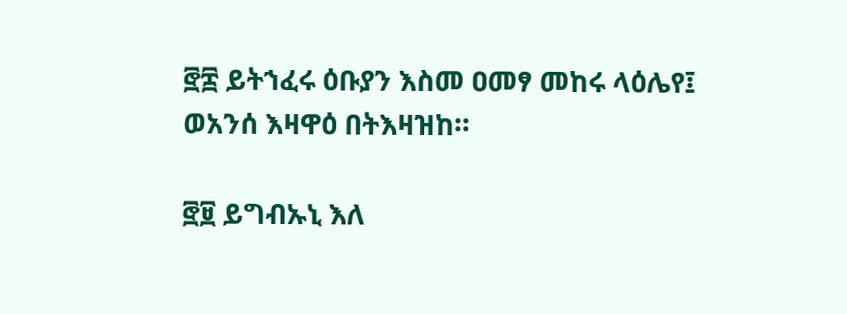፸፰ ይትኀፈሩ ዕቡያን እስመ ዐመፃ መከሩ ላዕሌየ፤ ወአንሰ እዛዋዕ በትእዛዝከ።

፸፱ ይግብኡኒ እለ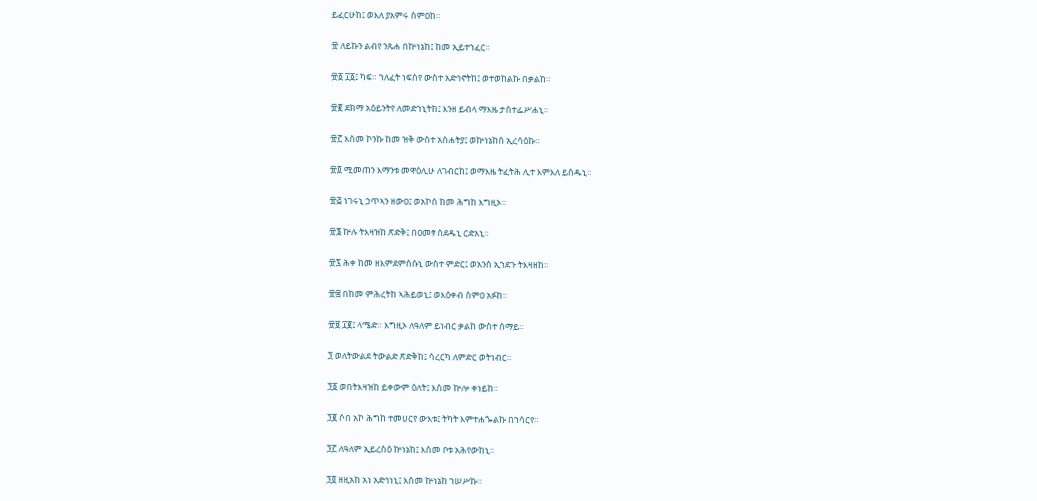ይፈርሁከ፤ ወእለ ያአምሩ ስምዐከ።

፹ ለይኩን ልብየ ንጹሐ በኵነኔከ፤ ከመ ኢይተኀፈር።

፹፩ ፲፩፤ ካፍ። ኀለፈት ነፍስየ ውስተ አድኅኖትከ፤ ወተወከልኩ በቃልከ።

፹፪ ደክማ አዕይንትየ ለመድኀኒትከ፤ እንዘ ይብላ ማእዜ ታስተፌሥሐኒ።

፹፫ እስመ ኮንኩ ከመ ዝቅ ውስተ አስሐትያ፤ ወኵነኔከሰ ኢረሳዕኩ።

፹፬ ሚመጠን እማንቱ መዋዕሊሁ ለገብርከ፤ ወማእዜ ትፈትሕ ሊተ እምእለ ይሰዱኒ።

፹፭ ነገሩኒ ኃጥኣን ዘውዐ፤ ወአኮሰ ከመ ሕግከ እግዚኦ።

፹፮ ኵሉ ትእዛዝከ ጽድቅ፤ በዐመፃ ሰደዱኒ ርድአኒ።

፹፯ ሕቀ ከመ ዘእምደምሰሱኒ ውስተ ምድር፤ ወአንሰ ኢኀደጉ ትእዛዘከ።

፹፰ በከመ ምሕረትከ ኣሕይወኒ፤ ወእዕቀብ ስምዐ አፉከ።

፹፱ ፲፪፤ ላሜድ። እግዚኦ ለዓለም ይነብር ቃልከ ውስተ ሰማይ።

፺ ወለትውልደ ትውልድ ጽድቅከ፤ ሳረርካ ለምድር ወትነብር።

፺፩ ወበትእዛዝከ ይቀውም ዕለት፤ እስመ ኵሎ ቀነይከ።

፺፪ ሶበ አኮ ሕግከ ተመሀርየ ውእቱ፤ ትካት እምተሐጐልኩ በኀሳርየ።

፺፫ ለዓለም ኢይረስዕ ኵነኔከ፤ እስመ ቦቱ አሕየውከኒ።

፺፬ ዘዚአከ አነ አድኅነኒ፤ እስመ ኵነኔከ ኀሠሥኩ።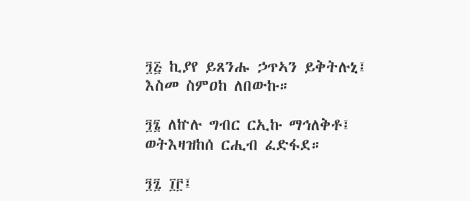፺፭ ኪያየ ይጸንሑ ኃጥኣን ይቅትሉኒ፤ እስመ ስምዐከ ለበውኩ።

፺፮ ለኵሉ ግብር ርኢኩ ማኅለቅቶ፤ ወትእዛዝከሰ ርሒብ ፈድፋደ።

፺፯ ፲፫፤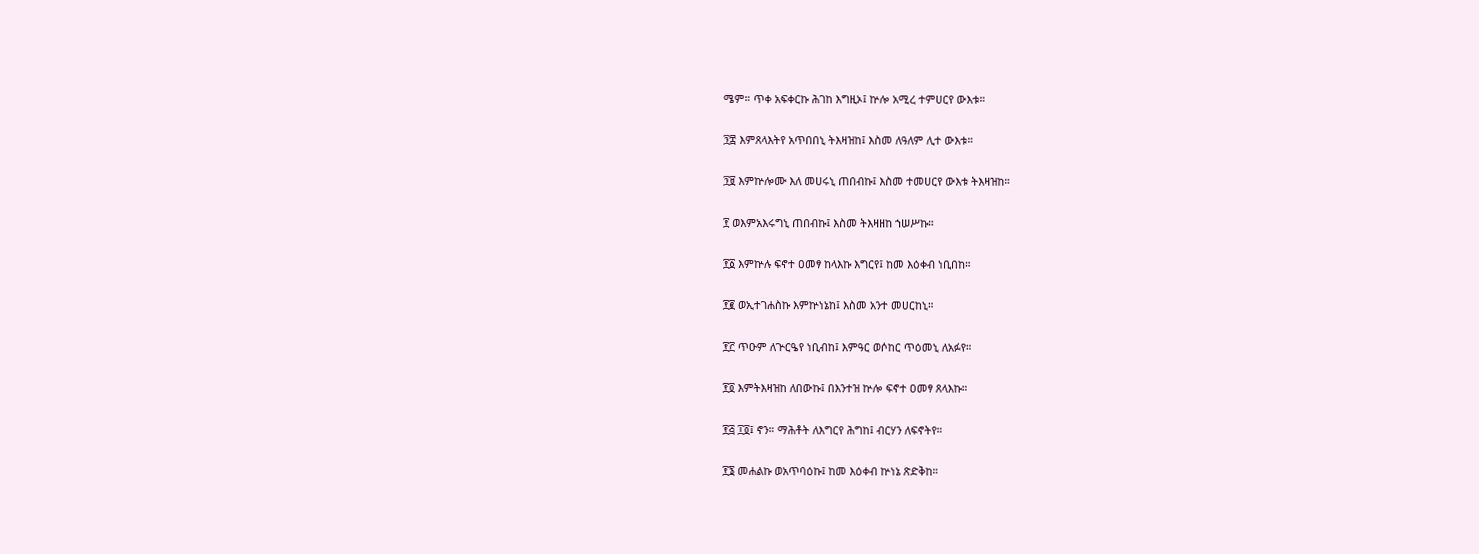ሜም። ጥቀ አፍቀርኩ ሕገከ እግዚኦ፤ ኵሎ አሚረ ተምሀርየ ውእቱ።

፺፰ እምጸላእትየ አጥበበኒ ትእዛዝከ፤ እስመ ለዓለም ሊተ ውእቱ።

፺፱ እምኵሎሙ እለ መሀሩኒ ጠበብኩ፤ እስመ ተመሀርየ ውእቱ ትእዛዝከ።

፻ ወእምአእሩግኒ ጠበብኩ፤ እስመ ትእዛዘከ ኀሠሥኩ።

፻፩ እምኵሉ ፍኖተ ዐመፃ ከላእኩ እግርየ፤ ከመ እዕቀብ ነቢበከ።

፻፪ ወኢተገሐስኩ እምኵነኔከ፤ እስመ አንተ መሀርከኒ።

፻፫ ጥዑም ለጕርዔየ ነቢብከ፤ እምዓር ወሶከር ጥዕመኒ ለአፉየ።

፻፬ እምትእዛዝከ ለበውኩ፤ በእንተዝ ኵሎ ፍኖተ ዐመፃ ጸላእኩ።

፻፭ ፲፬፤ ኖን። ማሕቶት ለእግርየ ሕግከ፤ ብርሃን ለፍኖትየ።

፻፮ መሐልኩ ወአጥባዕኩ፤ ከመ እዕቀብ ኵነኔ ጽድቅከ።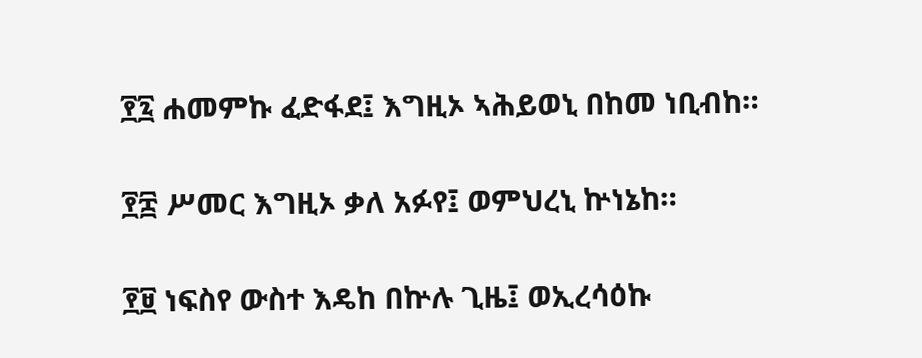፻፯ ሐመምኩ ፈድፋደ፤ እግዚኦ ኣሕይወኒ በከመ ነቢብከ።

፻፰ ሥመር እግዚኦ ቃለ አፉየ፤ ወምህረኒ ኵነኔከ።

፻፱ ነፍስየ ውስተ እዴከ በኵሉ ጊዜ፤ ወኢረሳዕኩ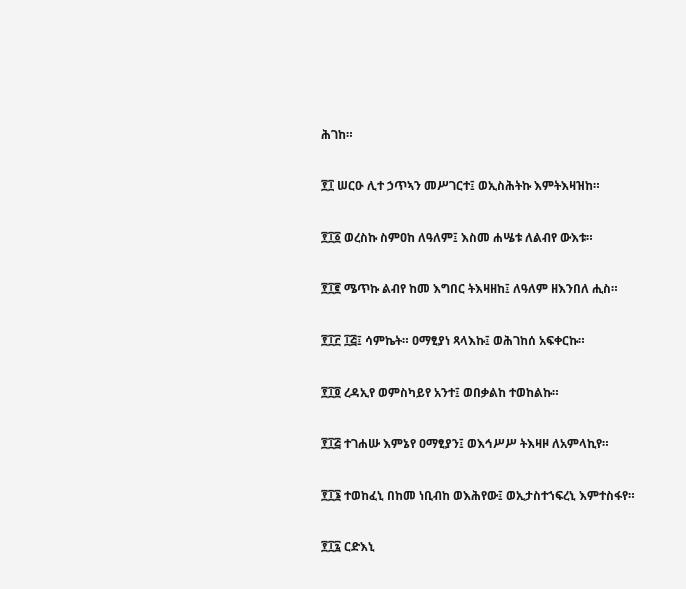ሕገከ።

፻፲ ሠርዑ ሊተ ኃጥኣን መሥገርተ፤ ወኢስሕትኩ እምትእዛዝከ።

፻፲፩ ወረስኩ ስምዐከ ለዓለም፤ እስመ ሐሤቱ ለልብየ ውእቱ።

፻፲፪ ሜጥኩ ልብየ ከመ እግበር ትእዛዘከ፤ ለዓለም ዘእንበለ ሒስ።

፻፲፫ ፲፭፤ ሳምኬት። ዐማፂያነ ጻላእኩ፤ ወሕገከሰ አፍቀርኩ።

፻፲፬ ረዳኢየ ወምስካይየ አንተ፤ ወበቃልከ ተወከልኩ።

፻፲፭ ተገሐሡ እምኔየ ዐማፂያን፤ ወእኅሥሥ ትእዛዞ ለአምላኪየ።

፻፲፮ ተወከፈኒ በከመ ነቢብከ ወእሕየው፤ ወኢታስተኀፍረኒ እምተስፋየ።

፻፲፯ ርድእኒ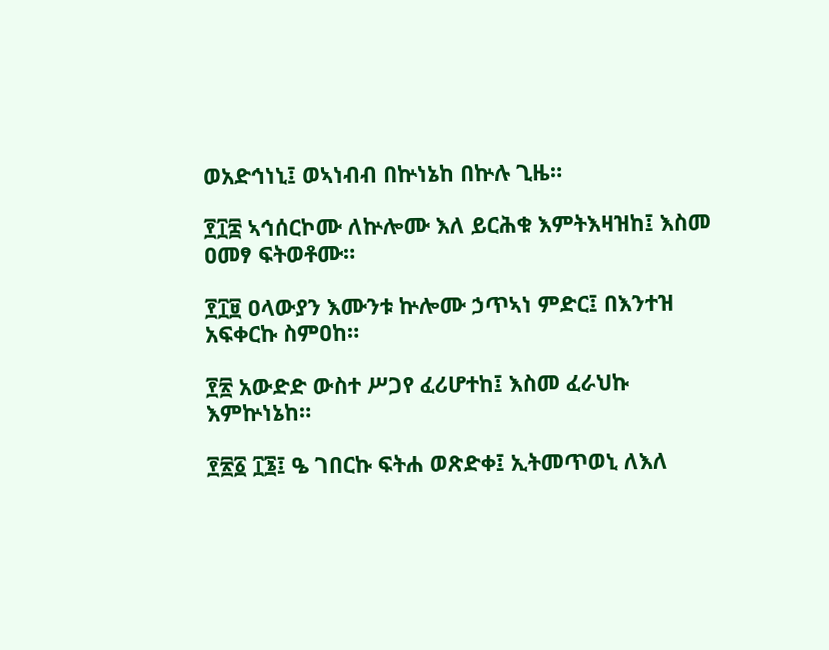ወአድኅነኒ፤ ወኣነብብ በኵነኔከ በኵሉ ጊዜ።

፻፲፰ ኣኅሰርኮሙ ለኵሎሙ እለ ይርሕቁ እምትእዛዝከ፤ እስመ ዐመፃ ፍትወቶሙ።

፻፲፱ ዐላውያን እሙንቱ ኵሎሙ ኃጥኣነ ምድር፤ በእንተዝ አፍቀርኩ ስምዐከ።

፻፳ አውድድ ውስተ ሥጋየ ፈሪሆተከ፤ እስመ ፈራህኩ እምኵነኔከ።

፻፳፩ ፲፮፤ ዔ ገበርኩ ፍትሐ ወጽድቀ፤ ኢትመጥወኒ ለእለ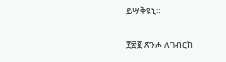ይሣቅዩኒ።

፻፳፪ ጽንሖ ለገብርከ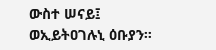ውስተ ሠናይ፤ ወኢይትዐገሉኒ ዕቡያን።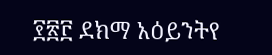፻፳፫ ደክማ አዕይንትየ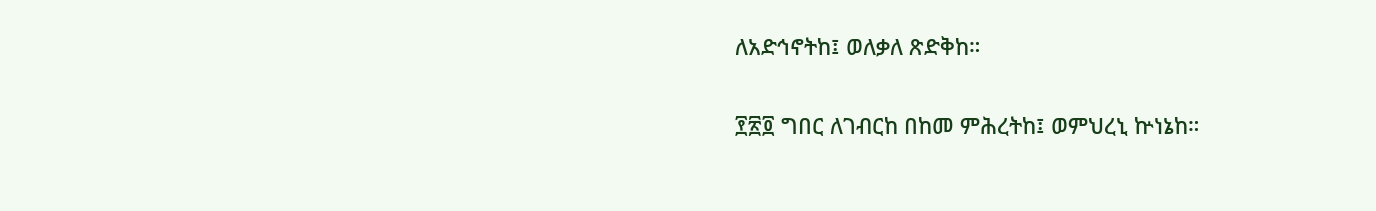ለአድኅኖትከ፤ ወለቃለ ጽድቅከ።

፻፳፬ ግበር ለገብርከ በከመ ምሕረትከ፤ ወምህረኒ ኵነኔከ።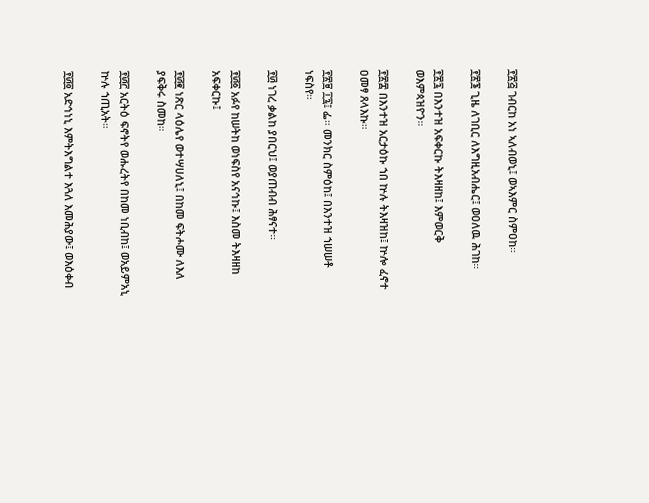፻፳፭ ገብርከ አነ ኣለብወኒ፤ ወኣእምር ስምዐከ።

፻፳፮ ጊዜ ለገቢር ለእግዚአብሔር፤ ወዐለዉ ሕገከ።

፻፳፯ በእንተዝ አፍቀርኩ ትእዛዘከ፤ እምወርቅ ወእምጳዝዮን።

፻፳፰ በእንተዝ አርታዕኩ ኀበ ኵሉ ትእዛዝከ፤ ኵሎ ፈኖተ ዐመፃ ጸላእኩ።

፻፳፱ ፲፯፤ ፌ። መንክር ስምዕከ፤ በእንተዝ ኀሠሠቶ ነፍስየ።

፻፴ ነገረ ቃልከ ያበርህ፤ ወያጠብብ ሕፃናተ።

፻፴፩ አፉየ ከሠትከ ወነፍስየ አናኅኩ፤ እስመ ትእዛዘከ አፍቀርኩ፤

፻፴፪ ነጽር ላዕሌየ ወተሣሀለኒ፤ በከመ ፍትሖሙ ለእለ ያፍቅሩ ስመከ።

፻፴፫ አርትዕ ፍኖትየ ወሑረትየ በከመ ነቢብከ፤ ወአይምአኒ ኵሉ ኀጢአት።

፻፴፬ አድኅነኒ እምትእግልተ እጓለ እመሕያው፤ ወእዕቀብ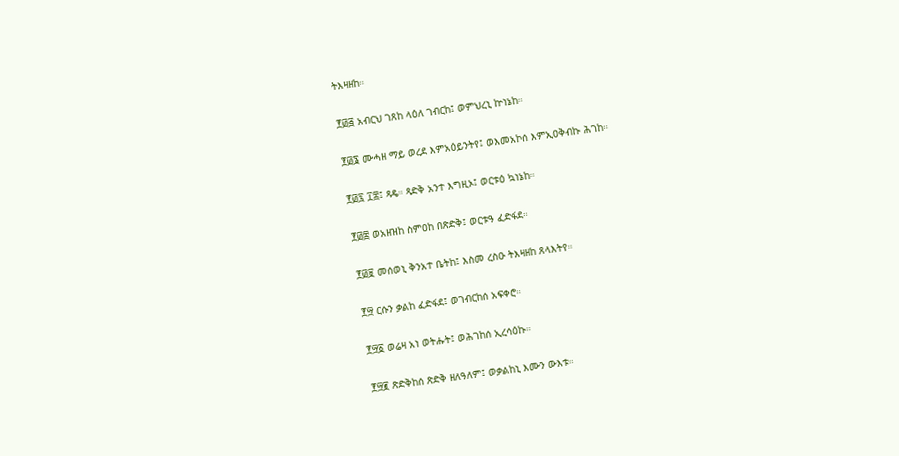ትእዛዘከ።

፻፴፭ አብርህ ገጸከ ላዕለ ገብርከ፤ ወምህረኒ ኵነኔከ።

፻፴፮ ሙሓዘ ማይ ወረደ እምአዕይንትየ፤ ወእመአኮሰ እምኢዐቅብኩ ሕገከ።

፻፴፯ ፲፰፤ ጻዴ። ጻድቅ አንተ እግዚኦ፤ ወርቱዕ ኳነኔከ።

፻፴፰ ወአዘዝከ ስምዐከ በጽድቅ፤ ወርቱዓ ፈድፋደ።

፻፴፱ መሰወኒ ቅንአተ ቤትከ፤ እስመ ረስዑ ትእዛዘከ ጸላእትየ።

፻፵ ርሱን ቃልከ ፈድፋደ፤ ወገብርከሰ አፍቀሮ።

፻፵፩ ወሬዛ አነ ወትሑት፤ ወሕገከሰ ኢረሳዕኩ።

፻፵፪ ጽድቅከሰ ጽድቅ ዘለዓለም፤ ወቃልከኒ እሙን ውእቱ።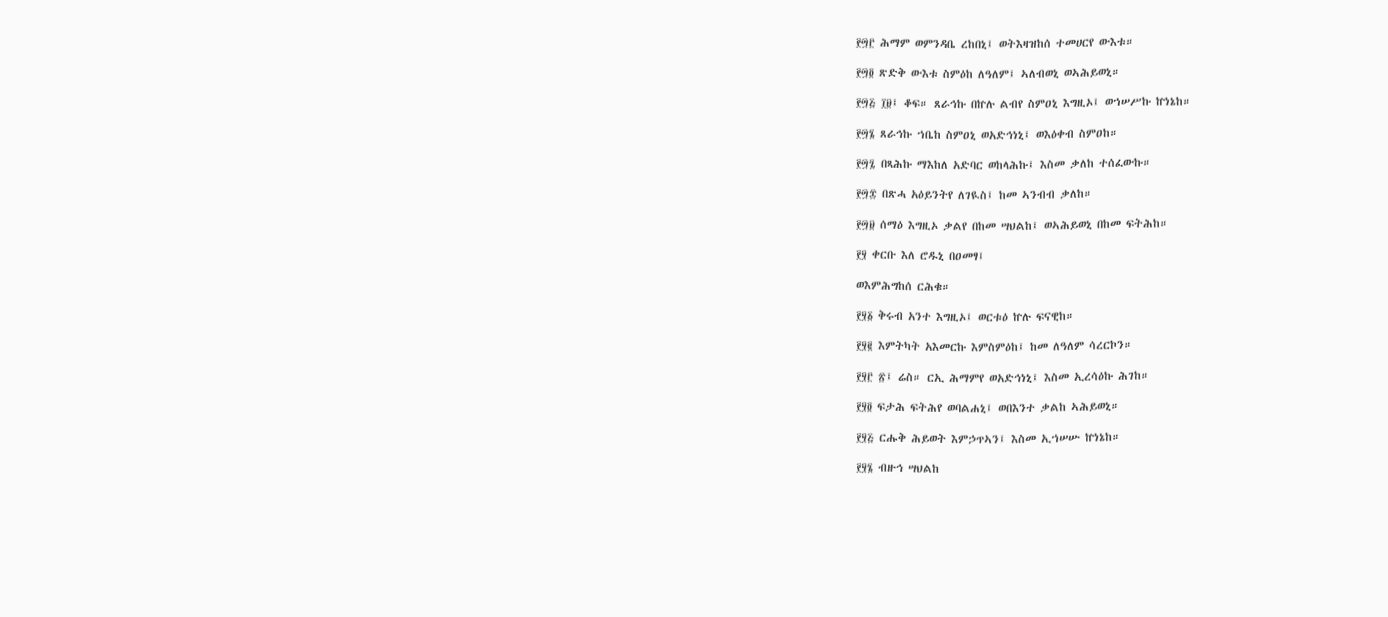፻፵፫ ሕማም ወምንዳቤ ረከበኒ፤ ወትእዛዝከሰ ተመሀርየ ውእቱ።

፻፵፬ ጽድቅ ውእቱ ስምዕከ ለዓለም፤ ኣለብወኒ ወኣሕይወኒ።

፻፵፭ ፲፱፤ ቆፍ። ጸራኅኩ በኵሉ ልብየ ስምዐኒ እግዚኦ፤ ወኀሠሥኩ ኵነኔከ።

፻፵፮ ጸራኅኩ ኀቤከ ስምዐኒ ወአድኅነኒ፤ ወእዕቀብ ስምዐከ።

፻፵፯ በጻሕኩ ማእከለ አድባር ወከላሕኩ፤ እስመ ቃለከ ተሰፈውኩ።

፻፵፰ በጽሓ አዕይንትየ ለገዪስ፤ ከመ ኣንብብ ቃለከ።

፻፵፱ ሰማዕ እግዚኦ ቃልየ በከመ ሣህልከ፤ ወኣሕይወኒ በከመ ፍትሕከ።

፻፶ ቀርቡ እለ ሮዱኒ በዐመፃ፤

ወእምሕግከሰ ርሕቁ።

፻፶፩ ቅሩብ አንተ እግዚኦ፤ ወርቱዕ ኵሉ ፍናዊከ።

፻፶፪ እምትካት አእመርኩ እምስምዕከ፤ ከመ ለዓለም ሳረርኮን።

፻፶፫ ፳፤ ሬስ። ርኢ ሕማምየ ወአድኅነኒ፤ እስመ ኢረሳዕኩ ሕገከ።

፻፶፬ ፍታሕ ፍትሕየ ወባልሐኒ፤ ወበእንተ ቃልከ ኣሕይወኒ።

፻፶፭ ርሑቅ ሕይወት እምኃጥኣን፤ እስመ ኢኀሠሡ ኵነኔከ።

፻፶፮ ብዙኅ ሣህልከ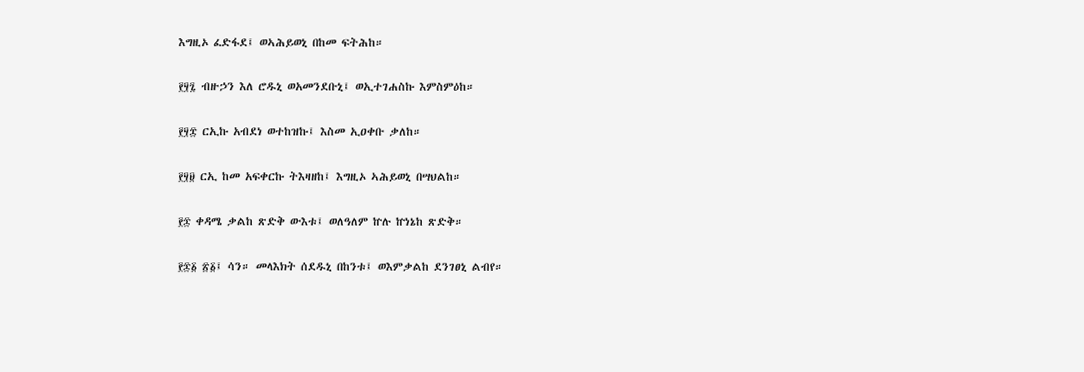እግዚኦ ፈድፋደ፤ ወኣሕይወኒ በከመ ፍትሕከ።

፻፶፯ ብዙኃን እለ ሮዱኒ ወአመንደቡኒ፤ ወኢተገሐስኩ እምስምዕከ።

፻፶፰ ርኢኩ አብደነ ወተከዝኩ፤ እስመ ኢዐቀቡ ቃለከ።

፻፶፱ ርኢ ከመ አፍቀርኩ ትእዛዘከ፤ እግዚኦ ኣሕይወኒ በሣህልከ።

፻፷ ቀዳሜ ቃልከ ጽድቅ ውእቱ፤ ወለዓለም ኵሉ ኵነኔከ ጽድቅ።

፻፷፩ ፳፩፤ ሳን። መላእክት ሰደዱኒ በከንቱ፤ ወእምቃልከ ደንገፀኒ ልብየ።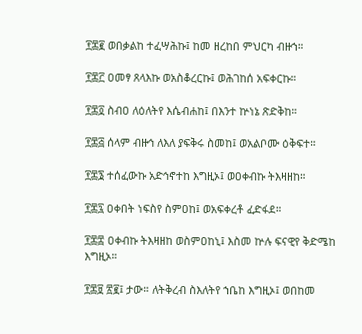፻፷፪ ወበቃልከ ተፈሣሕኩ፤ ከመ ዘረከበ ምህርካ ብዙኀ።

፻፷፫ ዐመፃ ጸላእኩ ወአስቆረርኩ፤ ወሕገከሰ አፍቀርኩ።

፻፷፬ ስብዐ ለዕለትየ እሴብሐከ፤ በእንተ ኵነኔ ጽድቅከ።

፻፷፭ ሰላም ብዙኅ ለእለ ያፍቅሩ ስመከ፤ ወአልቦሙ ዕቅፍተ።

፻፷፮ ተሰፈውኩ አድኅኖተከ እግዚኦ፤ ወዐቀብኩ ትእዛዘከ።

፻፷፯ ዐቀበት ነፍስየ ስምዐከ፤ ወአፍቀረቶ ፈድፋደ።

፻፷፰ ዐቀብኩ ትእዛዘከ ወስምዐከኒ፤ እስመ ኵሉ ፍናዊየ ቅድሜከ እግዚኦ።

፻፷፱ ፳፪፤ ታው። ለትቅረብ ስእለትየ ኀቤከ እግዚኦ፤ ወበከመ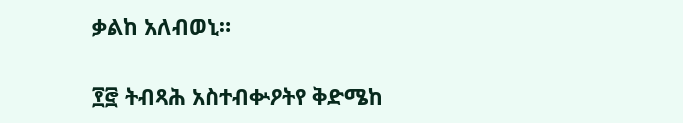ቃልከ አለብወኒ።

፻፸ ትብጻሕ አስተብቍዖትየ ቅድሜከ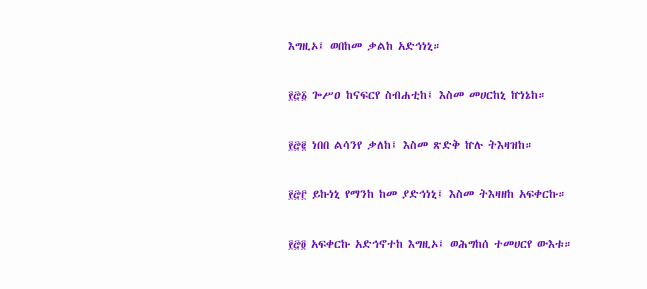እግዚኦ፤ ወበከመ ቃልከ አድኅነኒ።

፻፸፩ ጐሥዐ ከናፍርየ ስብሐቲከ፤ እስመ መሀርከኒ ኵነኔከ።

፻፸፪ ነበበ ልሳንየ ቃለከ፤ እስመ ጽድቅ ኵሉ ትእዛዝከ።

፻፸፫ ይኩነኒ የማንከ ከመ ያድኅነኒ፤ እስመ ትእዛዘከ አፍቀርኩ።

፻፸፬ አፍቀርኩ አድኅኖተከ እግዚኦ፤ ወሕግከሰ ተመሀርየ ውእቱ።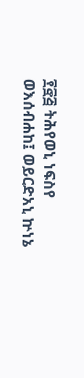፻፸፭ ትሕየወኒ ነፍስየ ወእሰብሐከ፤ ወይርድአኒ ኵነኔ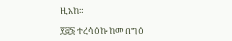ዚአከ።

፻፸፮ ተረሳዕኩ ከመ በግዕ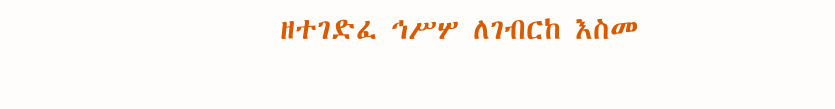ዘተገድፈ ኅሥሦ ለገብርከ እስመ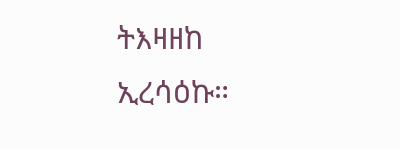ትእዛዘከ ኢረሳዕኩ።